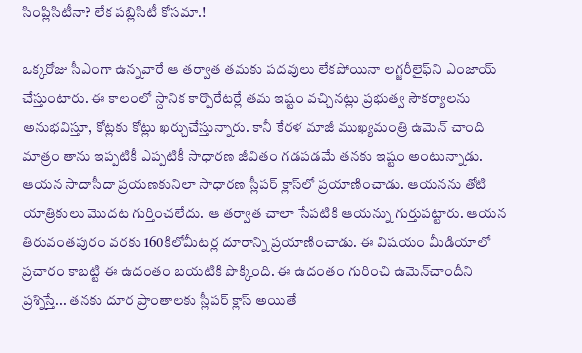సింప్లిసిటీనా? లేక పబ్లిసిటీ కోసమా.!

ఒక్కరోజు సీఎంగా ఉన్నవారే ఆ తర్వాత తమకు పదవులు లేకపోయినా లగ్జరీలైఫ్‌ని ఎంజాయ్‌ చేస్తుంటారు. ఈ కాలంలో స్దానిక కార్పొరేటర్లే తమ ఇష్టం వచ్చినట్లు ప్రభుత్వ సౌకర్యాలను అనుభవిస్తూ, కోట్లకు కోట్లు ఖర్చుచేస్తున్నారు. కానీ కేరళ మాజీ ముఖ్యమంత్రి ఉమెన్‌ చాంది మాత్రం తాను ఇప్పటికీ ఎప్పటికీ సాధారణ జీవితం గడపడమే తనకు ఇష్టం అంటున్నాడు. ఆయన సాదాసీదా ప్రయణకునిలా సాధారణ స్లీపర్‌ క్లాస్‌లో ప్రయాణించాడు. ఆయనను తోటి యాత్రికులు మొదట గుర్తించలేదు. ఆ తర్వాత చాలా సేపటికి ఆయన్ను గుర్తుపట్టారు. ఆయన తిరువంతపురం వరకు 160కిలోమీటర్ల దూరాన్ని ప్రయాణించాడు. ఈ విషయం మీడియాలో ప్రచారం కాబట్టి ఈ ఉదంతం బయటికి పొక్కింది. ఈ ఉదంతం గురించి ఉమెన్‌చాందీని ప్రశ్నిస్తే... తనకు దూర ప్రాంతాలకు స్లీపర్‌ క్లాస్‌ అయితే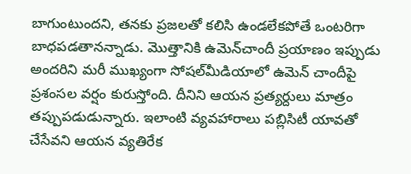బాగుంటుందని, తనకు ప్రజలతో కలిసి ఉండలేకపోతే ఒంటరిగా బాధపడతానన్నాడు. మొత్తానికి ఉమెన్‌చాందీ ప్రయాణం ఇప్పుడు అందరిని మరీ ముఖ్యంగా సోషల్‌మీడియాలో ఉమెన్‌ చాందీపై ప్రశంసల వర్షం కురుస్తోంది. దీనిని ఆయన ప్రత్యర్దులు మాత్రం తప్పుపడుడున్నారు. ఇలాంటి వ్యవహారాలు పబ్లిసిటీ యావతో చేసేవని ఆయన వ్యతిరేక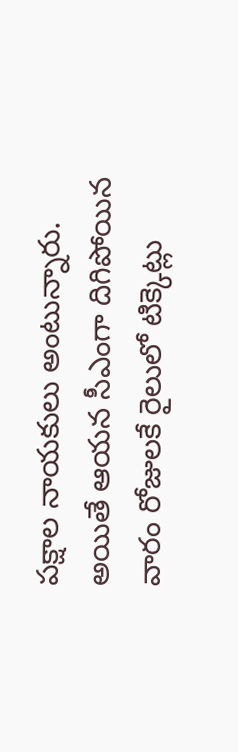పక్షాల నాయకులు అంటున్నారు. అయితే ఆయన సీఎంగా దిగిపోయిన వారం రోజులకే రైలులో టిక్కెట్లు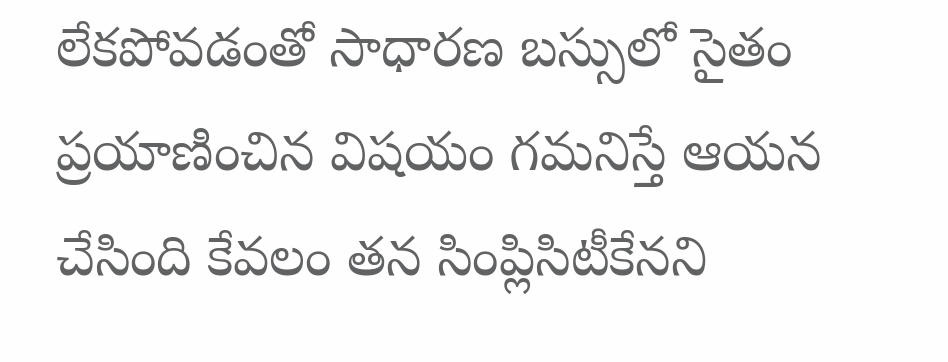లేకపోవడంతో సాధారణ బస్సులో సైతం ప్రయాణించిన విషయం గమనిస్తే ఆయన చేసింది కేవలం తన సింప్లిసిటీకేనని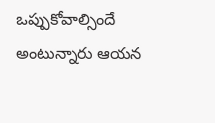ఒప్పుకోవాల్సిందే అంటున్నారు ఆయన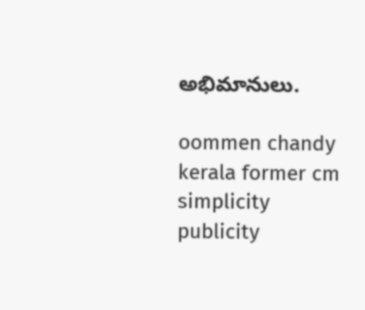అభిమానులు.

oommen chandy
kerala former cm
simplicity
publicity